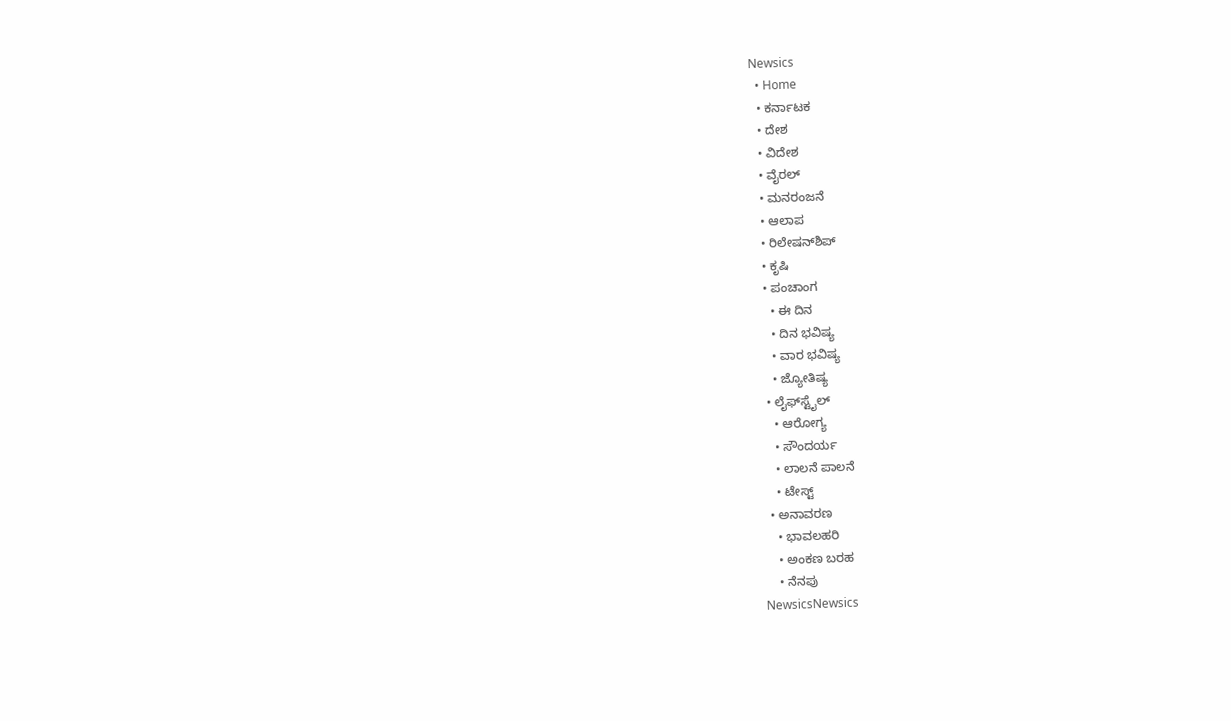Newsics
  • Home
  • ಕರ್ನಾಟಕ
  • ದೇಶ
  • ವಿದೇಶ
  • ವೈರಲ್
  • ಮನರಂಜನೆ
  • ಆಲಾಪ
  • ರಿಲೇಷನ್‌ಶಿಪ್
  • ಕೃಷಿ
  • ಪಂಚಾಂಗ
    • ಈ ದಿನ
    • ದಿನ ಭವಿಷ್ಯ
    • ವಾರ ಭವಿಷ್ಯ
    • ಜ್ಯೋತಿಷ್ಯ
  • ಲೈಫ್‌ಸ್ಟೈಲ್
    • ಆರೋಗ್ಯ
    • ಸೌಂದರ್ಯ
    • ಲಾಲನೆ ಪಾಲನೆ
    • ಟೇಸ್ಟ್
  • ಅನಾವರಣ
    • ಭಾವಲಹರಿ
    • ಅಂಕಣ ಬರಹ
    • ನೆನಪು
NewsicsNewsics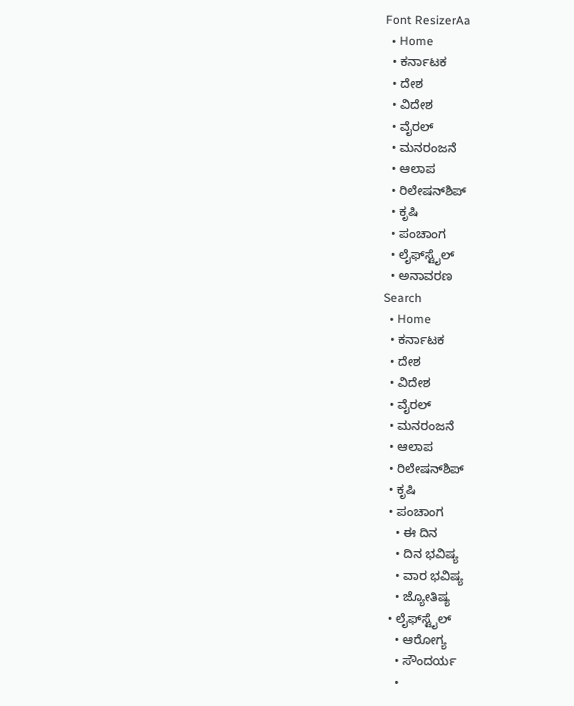Font ResizerAa
  • Home
  • ಕರ್ನಾಟಕ
  • ದೇಶ
  • ವಿದೇಶ
  • ವೈರಲ್
  • ಮನರಂಜನೆ
  • ಆಲಾಪ
  • ರಿಲೇಷನ್‌ಶಿಪ್
  • ಕೃಷಿ
  • ಪಂಚಾಂಗ
  • ಲೈಫ್‌ಸ್ಟೈಲ್
  • ಅನಾವರಣ
Search
  • Home
  • ಕರ್ನಾಟಕ
  • ದೇಶ
  • ವಿದೇಶ
  • ವೈರಲ್
  • ಮನರಂಜನೆ
  • ಆಲಾಪ
  • ರಿಲೇಷನ್‌ಶಿಪ್
  • ಕೃಷಿ
  • ಪಂಚಾಂಗ
    • ಈ ದಿನ
    • ದಿನ ಭವಿಷ್ಯ
    • ವಾರ ಭವಿಷ್ಯ
    • ಜ್ಯೋತಿಷ್ಯ
  • ಲೈಫ್‌ಸ್ಟೈಲ್
    • ಆರೋಗ್ಯ
    • ಸೌಂದರ್ಯ
    •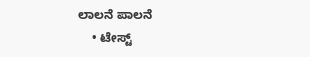ಲಾಲನೆ ಪಾಲನೆ
    • ಟೇಸ್ಟ್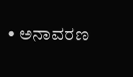• ಅನಾವರಣ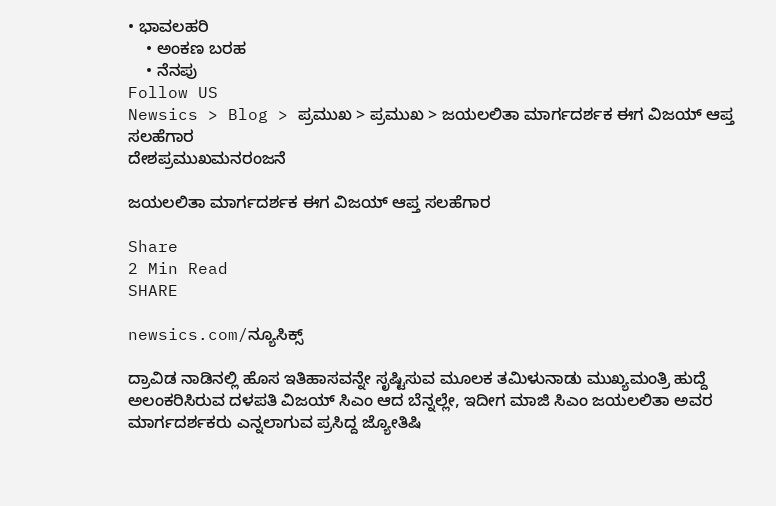• ಭಾವಲಹರಿ
    • ಅಂಕಣ ಬರಹ
    • ನೆನಪು
Follow US
Newsics > Blog > ಪ್ರಮುಖ > ಪ್ರಮುಖ > ಜಯಲಲಿತಾ ಮಾರ್ಗದರ್ಶಕ ಈಗ ವಿಜಯ್ ಆಪ್ತ ಸಲಹೆಗಾರ
ದೇಶಪ್ರಮುಖಮನರಂಜನೆ

ಜಯಲಲಿತಾ ಮಾರ್ಗದರ್ಶಕ ಈಗ ವಿಜಯ್ ಆಪ್ತ ಸಲಹೆಗಾರ

Share
2 Min Read
SHARE

newsics.com/ನ್ಯೂಸಿಕ್ಸ್

ದ್ರಾವಿಡ ನಾಡಿನಲ್ಲಿ ಹೊಸ ಇತಿಹಾಸವನ್ನೇ ಸೃಷ್ಟಿಸುವ ಮೂಲಕ ತಮಿಳುನಾಡು ಮುಖ್ಯಮಂತ್ರಿ ಹುದ್ದೆ ಅಲಂಕರಿಸಿರುವ ದಳಪತಿ ವಿಜಯ್ ಸಿಎಂ ಆದ ಬೆನ್ನಲ್ಲೇ, ಇದೀಗ ಮಾಜಿ ಸಿಎಂ ಜಯಲಲಿತಾ ಅವರ ಮಾರ್ಗದರ್ಶಕರು ಎನ್ನಲಾಗುವ ಪ್ರಸಿದ್ದ ಜ್ಯೋತಿಷಿ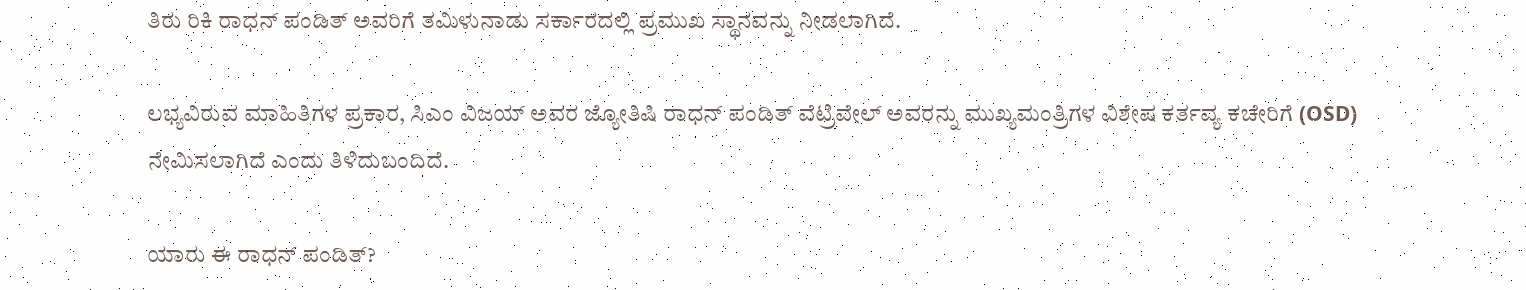ತಿರು ರಿಕಿ ರಾಧನ್ ಪಂಡಿತ್‌ ಅವರಿಗೆ ತಮಿಳುನಾಡು ಸರ್ಕಾರದಲ್ಲಿ ಪ್ರಮುಖ ಸ್ಥಾನವನ್ನು ನೀಡಲಾಗಿದೆ.

ಲಭ್ಯವಿರುವ ಮಾಹಿತಿಗಳ ಪ್ರಕಾರ, ಸಿಎಂ ವಿಜಯ್ ಅವರ ಜ್ಯೋತಿಷಿ ರಾಧನ್ ಪಂಡಿತ್‌ ವೆಟ್ರಿವೇಲ್ ಅವರನ್ನು ಮುಖ್ಯಮಂತ್ರಿಗಳ ವಿಶೇಷ ಕರ್ತವ್ಯ ಕಚೇರಿಗೆ (OSD) ನೇಮಿಸಲಾಗಿದೆ ಎಂದು ತಿಳಿದುಬಂದಿದೆ.

ಯಾರು ಈ ರಾಧನ್‌ ಪಂಡಿತ್?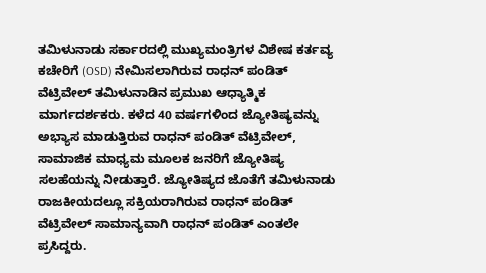ತಮಿಳುನಾಡು ಸರ್ಕಾರದಲ್ಲಿ ಮುಖ್ಯಮಂತ್ರಿಗಳ ವಿಶೇಷ ಕರ್ತವ್ಯ ಕಚೇರಿಗೆ (OSD) ನೇಮಿಸಲಾಗಿರುವ ರಾಧನ್ ಪಂಡಿತ್‌ ವೆಟ್ರಿವೇಲ್ ತಮಿಳುನಾಡಿನ ಪ್ರಮುಖ ಆಧ್ಯಾತ್ಮಿಕ ಮಾರ್ಗದರ್ಶಕರು. ಕಳೆದ 40 ವರ್ಷಗಳಿಂದ ಜ್ಯೋತಿಷ್ಯವನ್ನು ಅಭ್ಯಾಸ ಮಾಡುತ್ತಿರುವ ರಾಧನ್ ಪಂಡಿತ್ ವೆಟ್ರಿವೇಲ್, ಸಾಮಾಜಿಕ ಮಾಧ್ಯಮ ಮೂಲಕ ಜನರಿಗೆ ಜ್ಯೋತಿಷ್ಯ ಸಲಹೆಯನ್ನು ನೀಡುತ್ತಾರೆ. ಜ್ಯೋತಿಷ್ಯದ ಜೊತೆಗೆ ತಮಿಳುನಾಡು ರಾಜಕೀಯದಲ್ಲೂ ಸಕ್ರಿಯರಾಗಿರುವ ರಾಧನ್ ಪಂಡಿತ್ ವೆಟ್ರಿವೇಲ್ ಸಾಮಾನ್ಯವಾಗಿ ರಾಧನ್ ಪಂಡಿತ್ ಎಂತಲೇ ಪ್ರಸಿದ್ದರು.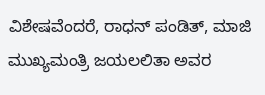ವಿಶೇಷವೆಂದರೆ, ರಾಧನ್‌ ಪಂಡಿತ್‌, ಮಾಜಿ ಮುಖ್ಯಮಂತ್ರಿ ಜಯಲಲಿತಾ ಅವರ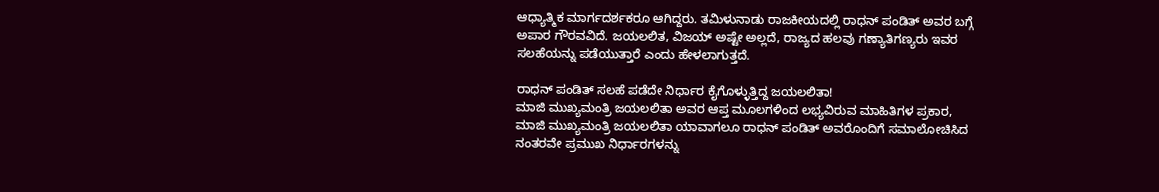ಆಧ್ಯಾತ್ಮಿಕ ಮಾರ್ಗದರ್ಶಕರೂ ಆಗಿದ್ದರು. ತಮಿಳುನಾಡು ರಾಜಕೀಯದಲ್ಲಿ ರಾಧನ್‌ ಪಂಡಿತ್‌ ಅವರ ಬಗ್ಗೆ ಅಪಾರ ಗೌರವವಿದೆ. ಜಯಲಲಿತ, ವಿಜಯ್‌ ಅಷ್ಟೇ ಅಲ್ಲದೆ, ರಾಜ್ಯದ ಹಲವು ಗಣ್ಯಾತಿಗಣ್ಯರು ಇವರ ಸಲಹೆಯನ್ನು ಪಡೆಯುತ್ತಾರೆ ಎಂದು ಹೇಳಲಾಗುತ್ತದೆ.

ರಾಧನ್‌ ಪಂಡಿತ್‌ ಸಲಹೆ ಪಡೆದೇ ನಿರ್ಧಾರ ಕೈಗೊಳ್ಳುತ್ತಿದ್ದ ಜಯಲಲಿತಾ!
ಮಾಜಿ ಮುಖ್ಯಮಂತ್ರಿ ಜಯಲಲಿತಾ ಅವರ ಆಪ್ತ ಮೂಲಗಳಿಂದ ಲಭ್ಯವಿರುವ ಮಾಹಿತಿಗಳ ಪ್ರಕಾರ, ಮಾಜಿ ಮುಖ್ಯಮಂತ್ರಿ ಜಯಲಲಿತಾ ಯಾವಾಗಲೂ ರಾಧನ್ ಪಂಡಿತ್ ಅವರೊಂದಿಗೆ ಸಮಾಲೋಚಿಸಿದ ನಂತರವೇ ಪ್ರಮುಖ ನಿರ್ಧಾರಗಳನ್ನು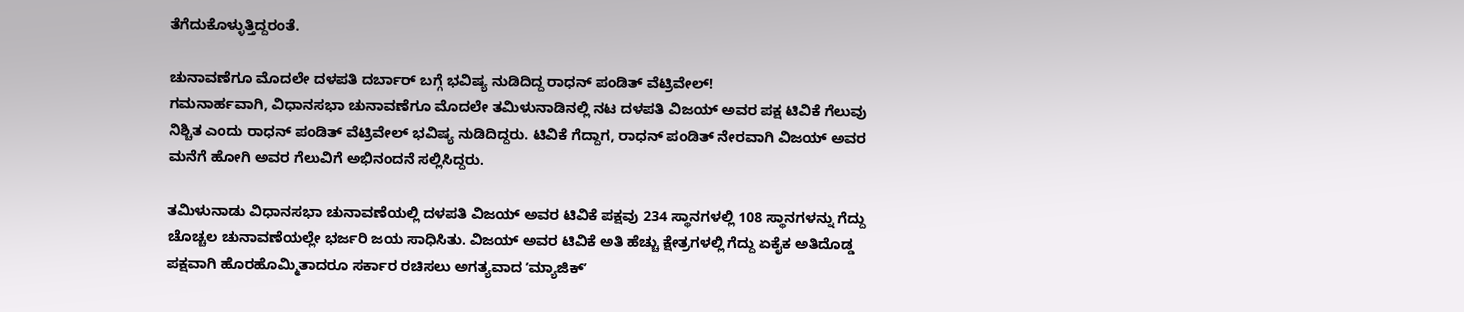ತೆಗೆದುಕೊಳ್ಳುತ್ತಿದ್ದರಂತೆ.

ಚುನಾವಣೆಗೂ ಮೊದಲೇ ದಳಪತಿ ದರ್ಬಾರ್‌ ಬಗ್ಗೆ ಭವಿಷ್ಯ ನುಡಿದಿದ್ದ ರಾಧನ್‌ ಪಂಡಿತ್‌ ವೆಟ್ರಿವೇಲ್!
ಗಮನಾರ್ಹವಾಗಿ, ವಿಧಾನಸಭಾ ಚುನಾವಣೆಗೂ ಮೊದಲೇ ತಮಿಳುನಾಡಿನಲ್ಲಿ ನಟ ದಳಪತಿ ವಿಜಯ್ ಅವರ ಪಕ್ಷ ಟಿವಿಕೆ ಗೆಲುವು ನಿಶ್ಚಿತ ಎಂದು ರಾಧನ್ ಪಂಡಿತ್ ವೆಟ್ರಿವೇಲ್ ಭವಿಷ್ಯ ನುಡಿದಿದ್ದರು. ಟಿವಿಕೆ ಗೆದ್ದಾಗ, ರಾಧನ್ ಪಂಡಿತ್ ನೇರವಾಗಿ ವಿಜಯ್ ಅವರ ಮನೆಗೆ ಹೋಗಿ ಅವರ ಗೆಲುವಿಗೆ ಅಭಿನಂದನೆ ಸಲ್ಲಿಸಿದ್ದರು.

ತಮಿಳುನಾಡು ವಿಧಾನಸಭಾ ಚುನಾವಣೆಯಲ್ಲಿ ದಳಪತಿ ವಿಜಯ್ ಅವರ ಟಿವಿಕೆ ಪಕ್ಷವು 234 ಸ್ಥಾನಗಳಲ್ಲಿ 108 ಸ್ಥಾನಗಳನ್ನು ಗೆದ್ದು ಚೊಚ್ಚಲ ಚುನಾವಣೆಯಲ್ಲೇ ಭರ್ಜರಿ ಜಯ ಸಾಧಿಸಿತು. ವಿಜಯ್ ಅವರ ಟಿವಿಕೆ ಅತಿ ಹೆಚ್ಚು ಕ್ಷೇತ್ರಗಳಲ್ಲಿ ಗೆದ್ದು ಏಕೈಕ ಅತಿದೊಡ್ಡ ಪಕ್ಷವಾಗಿ ಹೊರಹೊಮ್ಮಿತಾದರೂ ಸರ್ಕಾರ ರಚಿಸಲು ಅಗತ್ಯವಾದ ʼಮ್ಯಾಜಿಕ್‌ʼ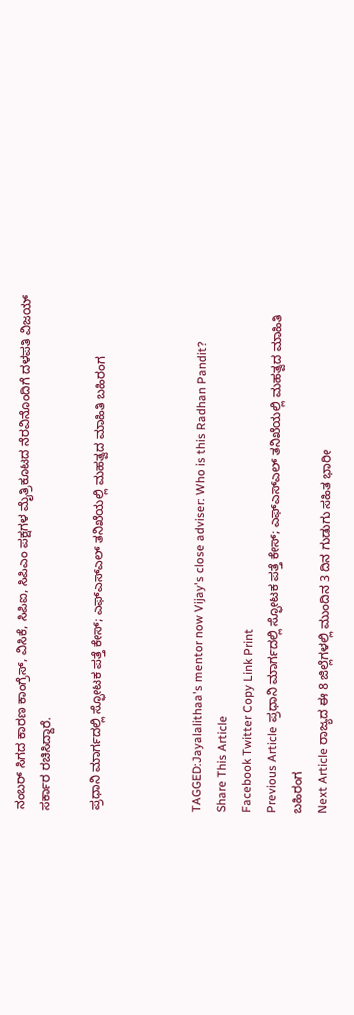ನಂಬರ್‌ ಸಿಗದ ಕಾರಣ ಕಾಂಗ್ರೆಸ್‌, ವಿಸಿಕೆ, ಸಿಪಿಐ, ಸಿಪಿಎಂ ಪಕ್ಷಗಳ ಮೈತ್ರಿಕೂಟದ ನೆರವಿನೊಂದಿಗೆ ದಳಪತಿ ವಿಜಯ್‌ ಸರ್ಕಾರ ರಚಿಸಿದ್ದಾರೆ.

ಪ್ರಧಾನಿ ಮಾರ್ಗದಲ್ಲಿ ಸ್ಫೋಟಕ ಪತ್ತೆ ಕೇಸ್; ಎಫ್‌ಎಸ್‌ಎಲ್ ತನಿಖೆಯಲ್ಲಿ ಮಹತ್ವದ ಮಾಹಿತಿ ಬಹಿರಂಗ



TAGGED:Jayalalithaa's mentor now Vijay's close adviser: Who is this Radhan Pandit?
Share This Article
Facebook Twitter Copy Link Print
Previous Article ಪ್ರಧಾನಿ ಮಾರ್ಗದಲ್ಲಿ ಸ್ಫೋಟಕ ಪತ್ತೆ ಕೇಸ್; ಎಫ್‌ಎಸ್‌ಎಲ್ ತನಿಖೆಯಲ್ಲಿ ಮಹತ್ವದ ಮಾಹಿತಿ ಬಹಿರಂಗ
Next Article ರಾಜ್ಯದ ಈ 8 ಜಿಲ್ಲೆಗಳಲ್ಲಿ ಮುಂದಿನ 3 ದಿನ ಗುಡುಗು ಸಹಿತ ಭಾರೀ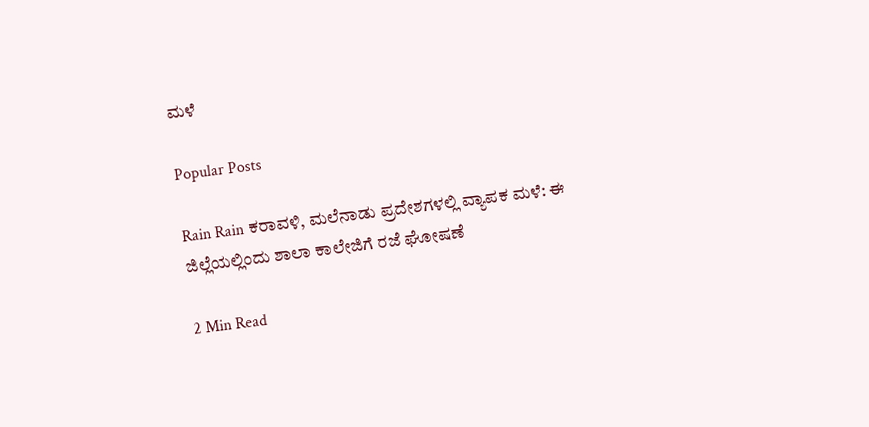ಮಳೆ

Popular Posts

Rain Rain ಕರಾವಳಿ, ಮಲೆನಾಡು ಪ್ರದೇಶಗಳಲ್ಲಿ ವ್ಯಾಪಕ ಮಳೆ: ಈ ಜಿಲ್ಲೆಯಲ್ಲಿಂದು ಶಾಲಾ ಕಾಲೇಜಿಗೆ ರಜೆ ಘೋಷಣೆ

2 Min Read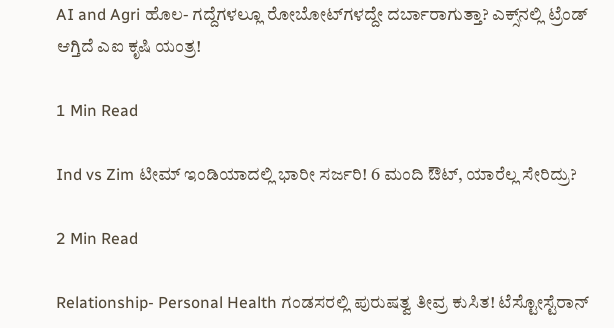AI and Agri ಹೊಲ- ಗದ್ದೆಗಳಲ್ಲೂ ರೋಬೋಟ್‌ಗಳದ್ದೇ ದರ್ಬಾರಾಗುತ್ತಾ? ಎಕ್ಸ್‌ನಲ್ಲಿ ಟ್ರೆಂಡ್ ಆಗ್ತಿದೆ ಎಐ ಕೃಷಿ ಯಂತ್ರ!

1 Min Read

Ind vs Zim ಟೀಮ್ ಇಂಡಿಯಾದಲ್ಲಿ ಭಾರೀ ಸರ್ಜರಿ! 6 ಮಂದಿ ಔಟ್‌, ಯಾರೆಲ್ಲ ಸೇರಿದ್ರು?

2 Min Read

Relationship- Personal Health ಗಂಡಸರಲ್ಲಿ ಪುರುಷತ್ವ ತೀವ್ರ ಕುಸಿತ! ಟೆಸ್ಟೋಸ್ಟೆರಾನ್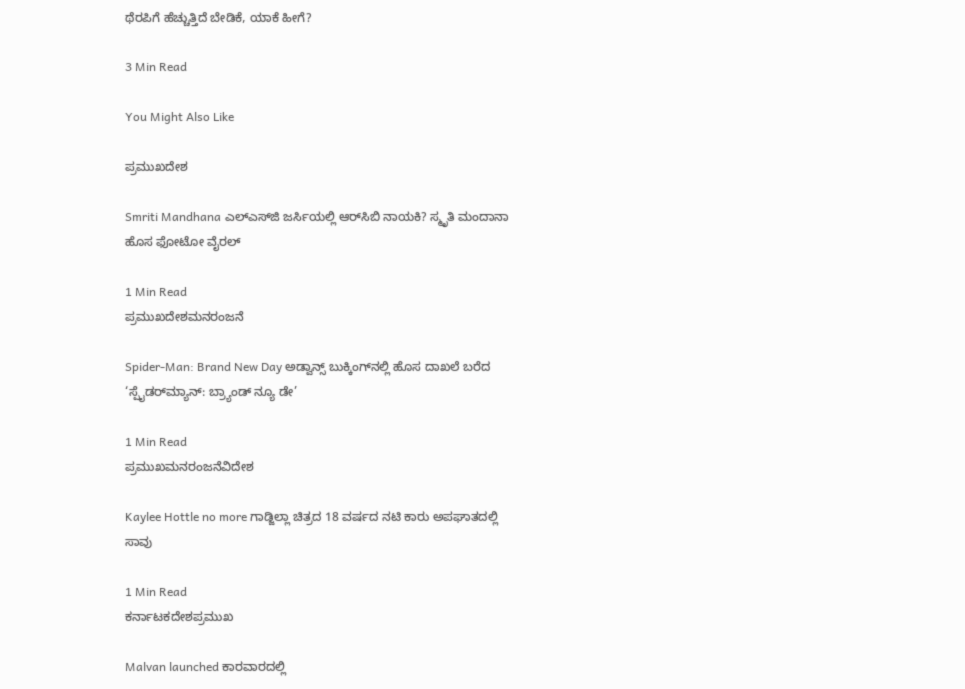ಥೆರಪಿಗೆ ಹೆಚ್ಚುತ್ತಿದೆ ಬೇಡಿಕೆ, ಯಾಕೆ ಹೀಗೆ?

3 Min Read

You Might Also Like

ಪ್ರಮುಖದೇಶ

Smriti Mandhana ಎಲ್‌ಎಸ್‌ಜಿ ಜರ್ಸಿಯಲ್ಲಿ ಆರ್‌ಸಿಬಿ ನಾಯಕಿ? ಸ್ಮೃತಿ ಮಂದಾನಾ ಹೊಸ ಫೋಟೋ ವೈರಲ್‌

1 Min Read
ಪ್ರಮುಖದೇಶಮನರಂಜನೆ

Spider-Man: Brand New Day ಅಡ್ವಾನ್ಸ್ ಬುಕ್ಕಿಂಗ್‌ನಲ್ಲಿ ಹೊಸ ದಾಖಲೆ ಬರೆದ ‘ಸ್ಪೈಡರ್‌ಮ್ಯಾನ್: ಬ್ರ್ಯಾಂಡ್ ನ್ಯೂ ಡೇ’

1 Min Read
ಪ್ರಮುಖಮನರಂಜನೆವಿದೇಶ

Kaylee Hottle no more ಗಾಡ್ಜಿಲ್ಲಾ ಚಿತ್ರದ 18 ವರ್ಷದ ನಟಿ ಕಾರು ಅಪಘಾತದಲ್ಲಿ ಸಾವು

1 Min Read
ಕರ್ನಾಟಕದೇಶಪ್ರಮುಖ

Malvan launched ಕಾರವಾರದಲ್ಲಿ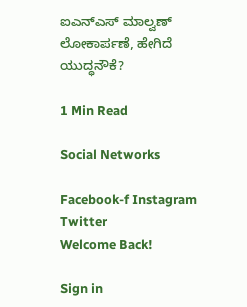ಐಎನ್‌ಎಸ್ ಮಾಲ್ವಣ್ ಲೋಕಾರ್ಪಣೆ, ಹೇಗಿದೆ ಯುದ್ಧನೌಕೆ?

1 Min Read

Social Networks

Facebook-f Instagram Twitter
Welcome Back!

Sign in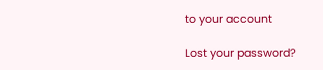to your account

Lost your password?